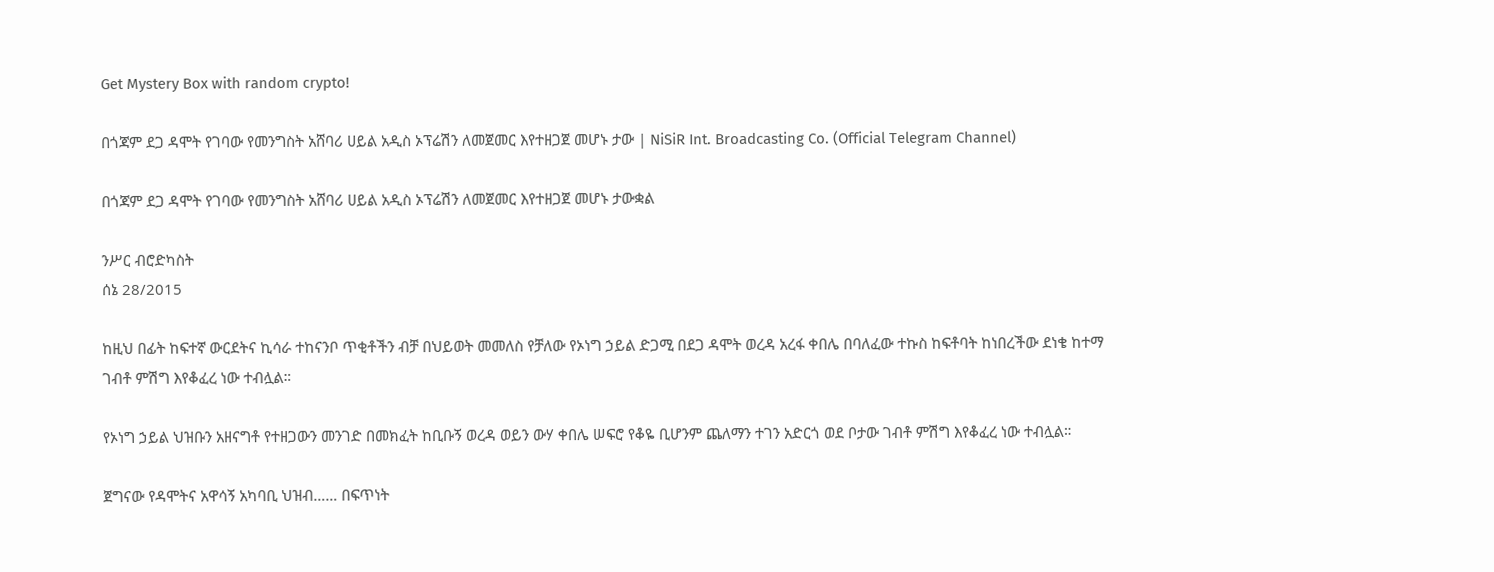Get Mystery Box with random crypto!

በጎጃም ደጋ ዳሞት የገባው የመንግስት አሸባሪ ሀይል አዲስ ኦፕሬሽን ለመጀመር እየተዘጋጀ መሆኑ ታው | NiSiR Int. Broadcasting Co. (Official Telegram Channel)

በጎጃም ደጋ ዳሞት የገባው የመንግስት አሸባሪ ሀይል አዲስ ኦፕሬሽን ለመጀመር እየተዘጋጀ መሆኑ ታውቋል

ንሥር ብሮድካስት
ሰኔ 28/2015

ከዚህ በፊት ከፍተኛ ውርደትና ኪሳራ ተከናንቦ ጥቂቶችን ብቻ በህይወት መመለስ የቻለው የኦነግ ኃይል ድጋሚ በደጋ ዳሞት ወረዳ አረፋ ቀበሌ በባለፈው ተኩስ ከፍቶባት ከነበረችው ደነቄ ከተማ ገብቶ ምሽግ እየቆፈረ ነው ተብሏል።

የኦነግ ኃይል ህዝቡን አዘናግቶ የተዘጋውን መንገድ በመክፈት ከቢቡኝ ወረዳ ወይን ውሃ ቀበሌ ሠፍሮ የቆዬ ቢሆንም ጨለማን ተገን አድርጎ ወደ ቦታው ገብቶ ምሽግ እየቆፈረ ነው ተብሏል።

ጀግናው የዳሞትና አዋሳኝ አካባቢ ህዝብ…… በፍጥነት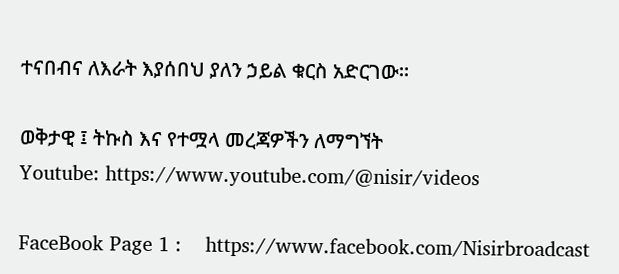ተናበብና ለእራት እያሰበህ ያለን ኃይል ቁርስ አድርገው።

ወቅታዊ ፤ ትኩስ እና የተሟላ መረጃዎችን ለማግኘት
Youtube: https://www.youtube.com/@nisir/videos

FaceBook Page 1 :    https://www.facebook.com/Nisirbroadcast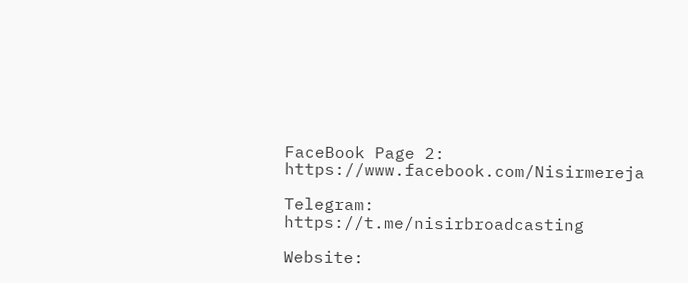FaceBook Page 2:  https://www.facebook.com/Nisirmereja

Telegram:    https://t.me/nisirbroadcasting

Website: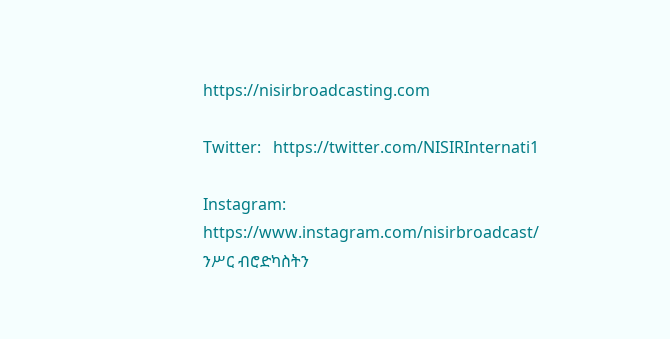https://nisirbroadcasting.com

Twitter:   https://twitter.com/NISIRInternati1

Instagram:  https://www.instagram.com/nisirbroadcast/
ንሥር ብሮድካስትን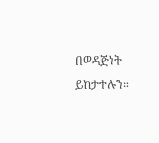በወዳጅነት ይከታተሉን።